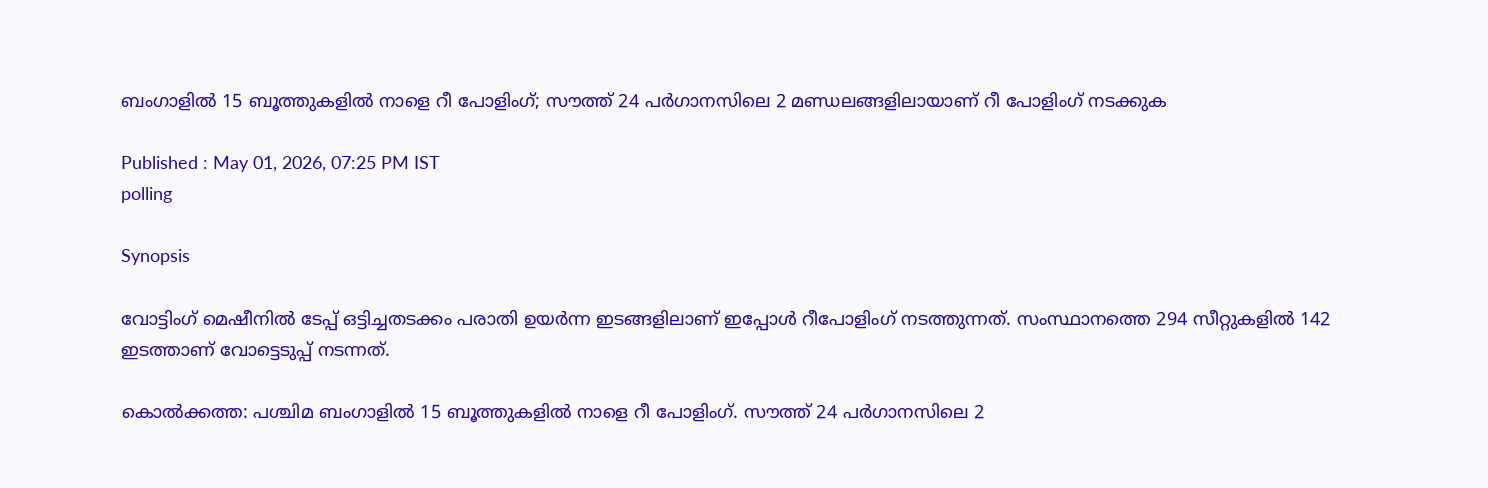ബംഗാളിൽ 15 ബൂത്തുകളിൽ നാളെ റീ പോളിംഗ്; സൗത്ത് 24 പർഗാനസിലെ 2 മണ്ഡലങ്ങളിലായാണ് റീ പോളിംഗ് നടക്കുക

Published : May 01, 2026, 07:25 PM IST
polling

Synopsis

വോട്ടിംഗ് മെഷീനിൽ ടേപ്പ് ഒട്ടിച്ചതടക്കം പരാതി ഉയർന്ന ഇടങ്ങളിലാണ് ഇപ്പോൾ റീപോളിംഗ് നടത്തുന്നത്. സംസ്ഥാനത്തെ 294 സീറ്റുകളിൽ 142 ഇടത്താണ് വോട്ടെടുപ്പ് നടന്നത്.

കൊൽക്കത്ത: പശ്ചിമ ബംഗാളിൽ 15 ബൂത്തുകളിൽ നാളെ റീ പോളിംഗ്. സൗത്ത് 24 പർഗാനസിലെ 2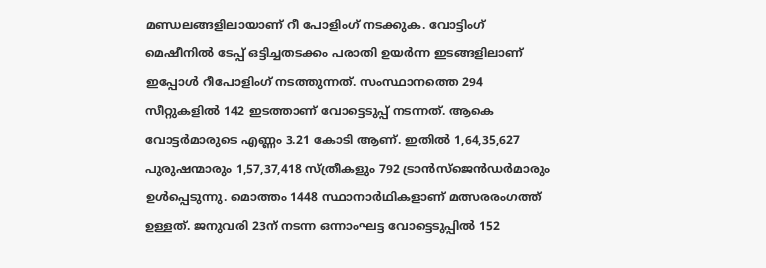മണ്ഡലങ്ങളിലായാണ് റീ പോളിംഗ് നടക്കുക. വോട്ടിംഗ് മെഷീനിൽ ടേപ്പ് ഒട്ടിച്ചതടക്കം പരാതി ഉയർന്ന ഇടങ്ങളിലാണ് ഇപ്പോൾ റീപോളിംഗ് നടത്തുന്നത്. സംസ്ഥാനത്തെ 294 സീറ്റുകളിൽ 142 ഇടത്താണ് വോട്ടെടുപ്പ് നടന്നത്. ആകെ വോട്ടർമാരുടെ എണ്ണം 3.21 കോടി ആണ്. ഇതിൽ 1,64,35,627 പുരുഷന്മാരും 1,57,37,418 സ്ത്രീകളും 792 ട്രാൻസ്ജെൻഡർമാരും ഉൾപ്പെടുന്നു. മൊത്തം 1448 സ്ഥാനാർഥികളാണ് മത്സരരംഗത്ത് ഉള്ളത്. ജനുവരി 23ന് നടന്ന ഒന്നാംഘട്ട വോട്ടെടുപ്പിൽ 152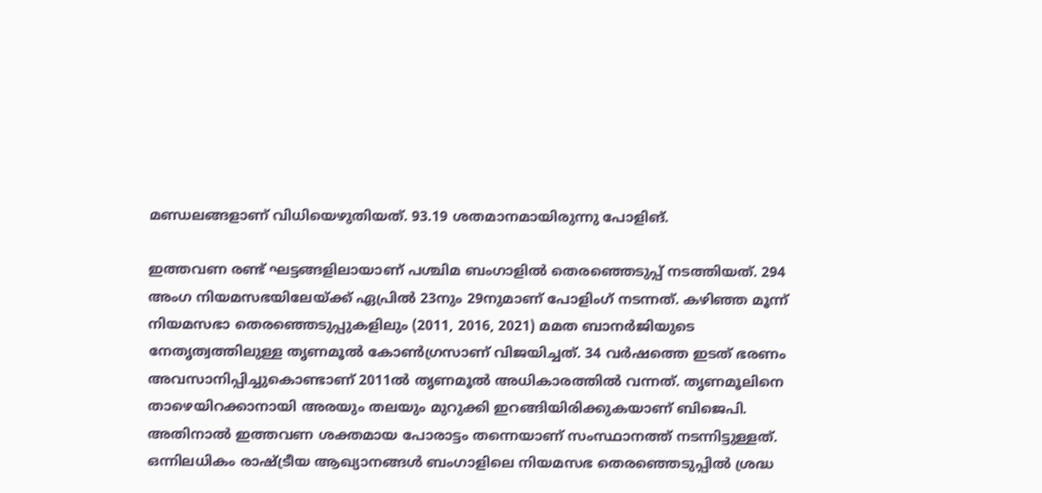മണ്ഡലങ്ങളാണ് വിധിയെഴുതിയത്. 93.19 ശതമാനമായിരുന്നു പോളിങ്.

ഇത്തവണ രണ്ട് ഘട്ടങ്ങളിലായാണ് പശ്ചിമ ബംഗാളിൽ തെരഞ്ഞെടുപ്പ് നടത്തിയത്. 294 അംഗ നിയമസഭയിലേയ്ക്ക് ഏപ്രിൽ 23നും 29നുമാണ് പോളിംഗ് നടന്നത്. കഴിഞ്ഞ മൂന്ന് നിയമസഭാ തെരഞ്ഞെടുപ്പുകളിലും (2011, 2016, 2021) മമത ബാനർജിയുടെ നേതൃത്വത്തിലുള്ള തൃണമൂൽ കോൺഗ്രസാണ് വിജയിച്ചത്. 34 വർഷത്തെ ഇടത് ഭരണം അവസാനിപ്പിച്ചുകൊണ്ടാണ് 2011ൽ തൃണമൂൽ അധികാരത്തിൽ വന്നത്. തൃണമൂലിനെ താഴെയിറക്കാനായി അരയും തലയും മുറുക്കി ഇറങ്ങിയിരിക്കുകയാണ് ബിജെപി. അതിനാൽ ഇത്തവണ ശക്തമായ പോരാട്ടം തന്നെയാണ് സംസ്ഥാനത്ത് നടന്നിട്ടുള്ളത്. ഒന്നിലധികം രാഷ്ട്രീയ ആഖ്യാനങ്ങൾ ബംഗാളിലെ നിയമസഭ തെരഞ്ഞെടുപ്പിൽ ശ്രദ്ധ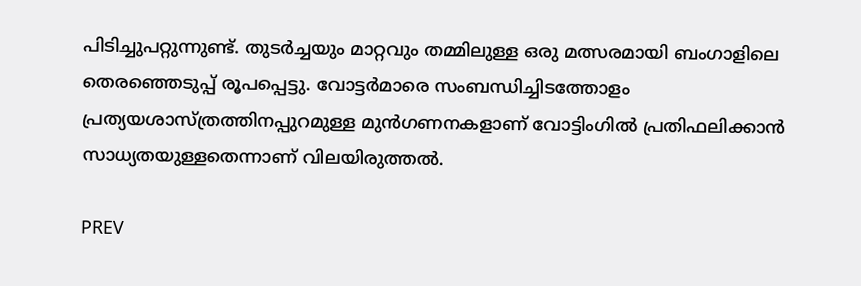പിടിച്ചുപറ്റുന്നുണ്ട്. തുടർച്ചയും മാറ്റവും തമ്മിലുള്ള ഒരു മത്സരമായി ബംഗാളിലെ തെരഞ്ഞെടുപ്പ് രൂപപ്പെട്ടു. വോട്ടർമാരെ സംബന്ധിച്ചിടത്തോളം പ്രത്യയശാസ്ത്രത്തിനപ്പുറമുള്ള മുൻഗണനകളാണ് വോട്ടിംഗിൽ പ്രതിഫലിക്കാൻ സാധ്യതയുള്ളതെന്നാണ് വിലയിരുത്തൽ.

PREV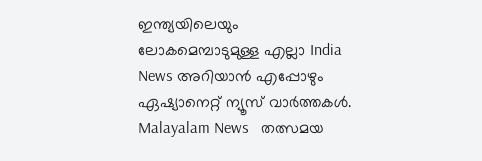ഇന്ത്യയിലെയും ലോകമെമ്പാടുമുള്ള എല്ലാ India News അറിയാൻ എപ്പോഴും ഏഷ്യാനെറ്റ് ന്യൂസ് വാർത്തകൾ. Malayalam News   തത്സമയ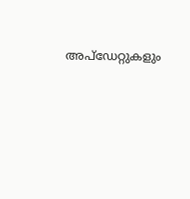അപ്‌ഡേറ്റുകളും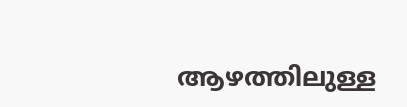ആഴത്തിലുള്ള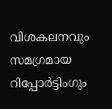വിശകലനവും സമഗ്രമായ റിപ്പോർട്ടിംഗും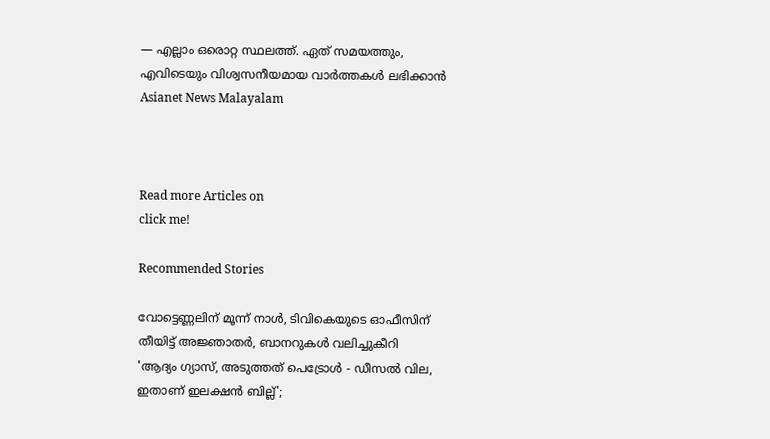— എല്ലാം ഒരൊറ്റ സ്ഥലത്ത്. ഏത് സമയത്തും, എവിടെയും വിശ്വസനീയമായ വാർത്തകൾ ലഭിക്കാൻ Asianet News Malayalam



Read more Articles on
click me!

Recommended Stories

വോട്ടെണ്ണലിന് മൂന്ന് നാൾ, ടിവികെയുടെ ഓഫീസിന് തീയിട്ട് അജ്ഞാതർ, ബാനറുകൾ വലിച്ചുകീറി
'ആദ്യം ഗ്യാസ്, അടുത്തത് പെട്രോൾ - ഡീസൽ വില, ഇതാണ് ഇലക്ഷൻ ബില്ല്';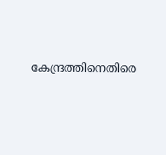കേന്ദ്രത്തിനെതിരെ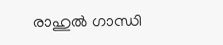രാഹുൽ ഗാന്ധി